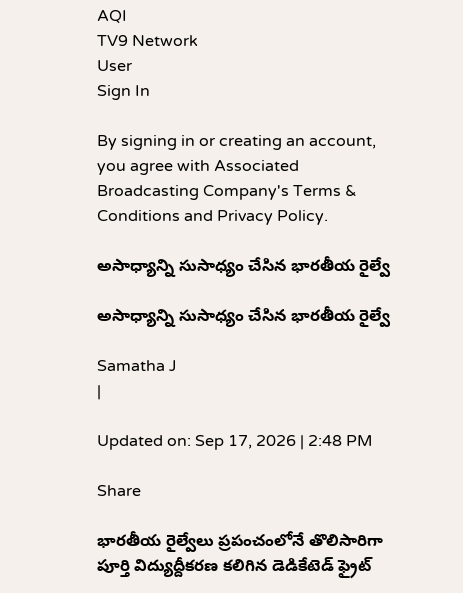AQI
TV9 Network
User
Sign In

By signing in or creating an account, you agree with Associated Broadcasting Company's Terms & Conditions and Privacy Policy.

అసాధ్యాన్ని సుసాధ్యం చేసిన భారతీయ రైల్వే

అసాధ్యాన్ని సుసాధ్యం చేసిన భారతీయ రైల్వే

Samatha J
|

Updated on: Sep 17, 2026 | 2:48 PM

Share

భారతీయ రైల్వేలు ప్రపంచంలోనే తొలిసారిగా పూర్తి విద్యుద్దీకరణ కలిగిన డెడికేటెడ్ ఫ్రైట్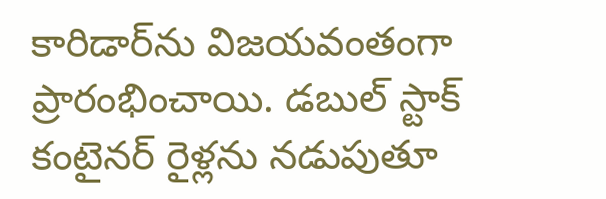కారిడార్‌ను విజయవంతంగా ప్రారంభించాయి. డబుల్ స్టాక్ కంటైనర్ రైళ్లను నడుపుతూ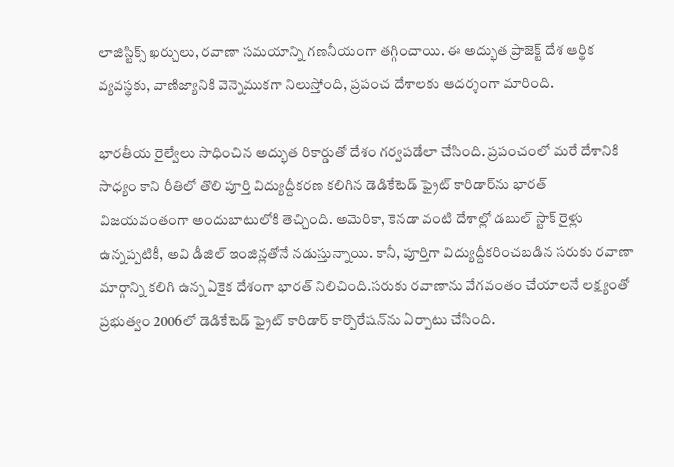లాజిస్టిక్స్ ఖర్చులు, రవాణా సమయాన్ని గణనీయంగా తగ్గించాయి. ఈ అద్భుత ప్రాజెక్ట్ దేశ ఆర్థిక వ్యవస్థకు, వాణిజ్యానికి వెన్నెముకగా నిలుస్తోంది, ప్రపంచ దేశాలకు ఆదర్శంగా మారింది.

భారతీయ రైల్వేలు సాధించిన అద్భుత రికార్డుతో దేశం గర్వపడేలా చేసింది. ప్రపంచంలో మరే దేశానికి సాధ్యం కాని రీతిలో తొలి పూర్తి విద్యుద్దీకరణ కలిగిన డెడికేటెడ్ ఫ్రైట్ కారిడార్‌ను భారత్ విజయవంతంగా అందుబాటులోకి తెచ్చింది. అమెరికా, కెనడా వంటి దేశాల్లో డబుల్ స్టాక్ రైళ్లు ఉన్నప్పటికీ, అవి డీజిల్ ఇంజిన్లతోనే నడుస్తున్నాయి. కానీ, పూర్తిగా విద్యుద్దీకరించబడిన సరుకు రవాణా మార్గాన్ని కలిగి ఉన్న ఏకైక దేశంగా భారత్ నిలిచింది.సరుకు రవాణాను వేగవంతం చేయాలనే లక్ష్యంతో ప్రభుత్వం 2006లో డెడికేటెడ్ ఫ్రైట్ కారిడార్ కార్పొరేషన్‌ను ఏర్పాటు చేసింది.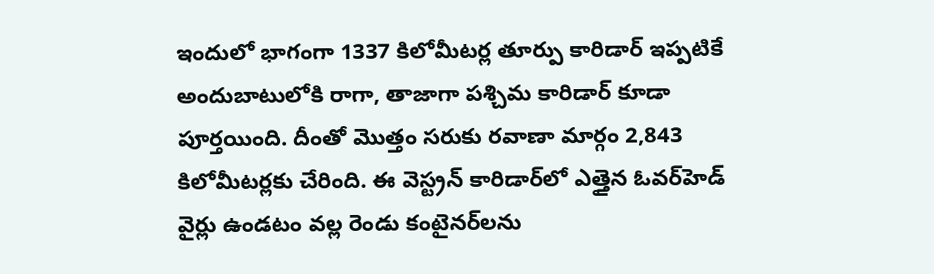ఇందులో భాగంగా 1337 కిలోమీటర్ల తూర్పు కారిడార్ ఇప్పటికే అందుబాటులోకి రాగా, తాజాగా పశ్చిమ కారిడార్ కూడా పూర్తయింది. దీంతో మొత్తం సరుకు రవాణా మార్గం 2,843 కిలోమీటర్లకు చేరింది. ఈ వెస్ట్రన్ కారిడార్‌లో ఎత్తైన ఓవర్‌హెడ్ వైర్లు ఉండటం వల్ల రెండు కంటైనర్‌లను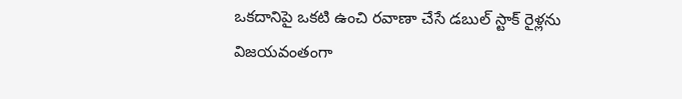ఒకదానిపై ఒకటి ఉంచి రవాణా చేసే డబుల్ స్టాక్ రైళ్లను విజయవంతంగా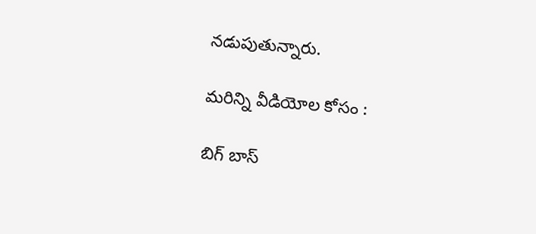నడుపుతున్నారు.

మరిన్ని వీడియోల కోసం :

బిగ్ బాస్‌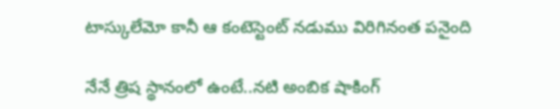టాస్కులేమో కానీ ఆ కంటెస్టెంట్ నడుము విరిగినంత పనైంది

నేనే త్రిష స్థానంలో ఉంటే..నటి అంబిక షాకింగ్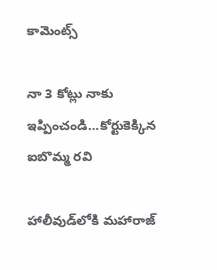కామెంట్స్

నా 3 కోట్లు నాకు ఇప్పించండి…కోర్టుకెక్కిన ఐబొమ్మ రవి

హాలీవుడ్‌లోకి మహారాజ్‌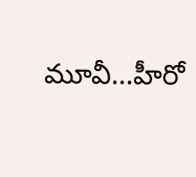మూవీ…హీరో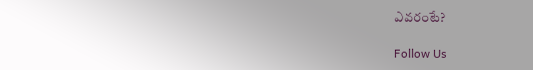ఎవరంటే?

Follow Us